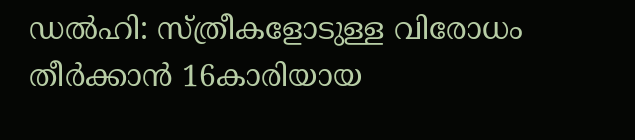ഡൽഹി: സ്ത്രീകളോടുള്ള വിരോധം തീർക്കാൻ 16കാരിയായ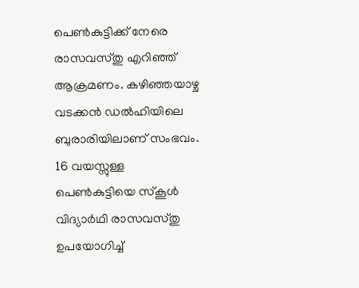പെൺകുട്ടിക്ക് നേരെ രാസവസ്തു എറിഞ്ഞ് ആക്രമണം. കഴിഞ്ഞയാഴ്ച വടക്കൻ ഡൽഹിയിലെ ബുരാരിയിലാണ് സംഭവം. 16 വയസ്സുള്ള പെൺകുട്ടിയെ സ്കൂൾ വിദ്യാർഥി രാസവസ്തു ഉപയോഗിച്ച്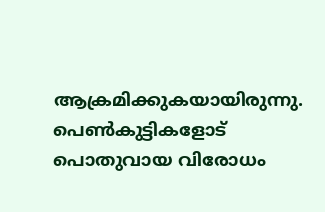ആക്രമിക്കുകയായിരുന്നു. പെൺകുട്ടികളോട് പൊതുവായ വിരോധം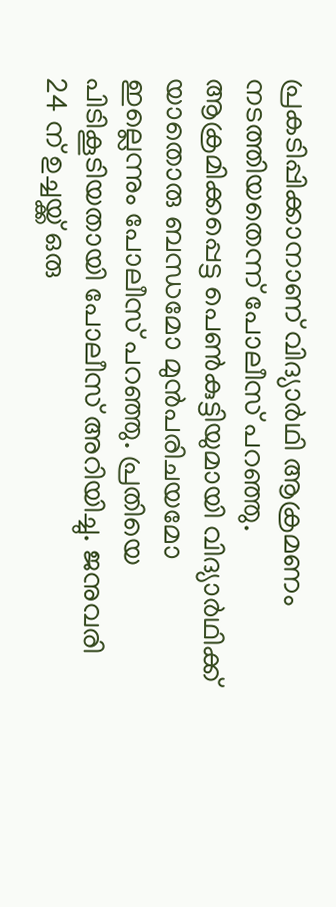പ്രകടിപ്പിക്കാനാണ് വിദ്യാർഥി ആക്രമണം നടത്തിയതെന്ന് പോലീസ് പറഞ്ഞു. ആക്രമിക്കപ്പെട്ട പെൺകുട്ടിയുമായി വിദ്യാർഥിക്ക് യാതൊരു ബന്ധമോ മുൻപരിചയമോ ഇല്ലെന്നും പോലീസ് പറഞ്ഞു. പ്രതിയെ പിടികൂടിയതായി പോലീസ് അറിയിച്ചു. ജനുവരി 24 ന് ഉച്ചയ്ക്ക് ഒരു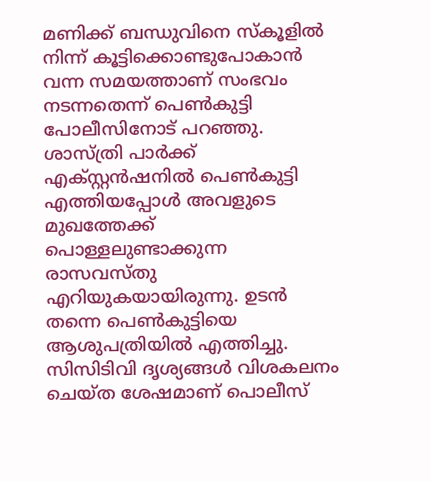മണിക്ക് ബന്ധുവിനെ സ്കൂളിൽ നിന്ന് കൂട്ടിക്കൊണ്ടുപോകാൻ വന്ന സമയത്താണ് സംഭവം നടന്നതെന്ന് പെൺകുട്ടി പോലീസിനോട് പറഞ്ഞു.
ശാസ്ത്രി പാർക്ക് എക്സ്റ്റൻഷനിൽ പെൺകുട്ടി എത്തിയപ്പോൾ അവളുടെ മുഖത്തേക്ക് പൊള്ളലുണ്ടാക്കുന്ന രാസവസ്തു എറിയുകയായിരുന്നു. ഉടൻ തന്നെ പെൺകുട്ടിയെ ആശുപത്രിയിൽ എത്തിച്ചു. സിസിടിവി ദൃശ്യങ്ങൾ വിശകലനം ചെയ്ത ശേഷമാണ് പൊലീസ്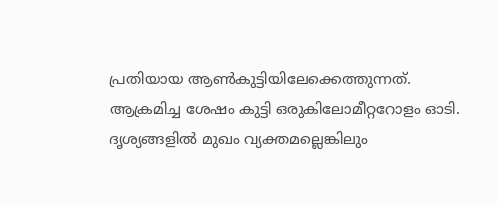പ്രതിയായ ആൺകുട്ടിയിലേക്കെത്തുന്നത്. ആക്രമിച്ച ശേഷം കുട്ടി ഒരുകിലോമീറ്ററോളം ഓടി. ദൃശ്യങ്ങളിൽ മുഖം വ്യക്തമല്ലെങ്കിലും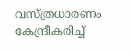വസ്ത്രധാരണം കേന്ദ്രീകരിച്ച്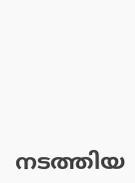നടത്തിയ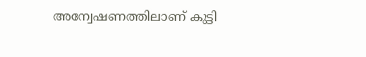അന്വേഷണത്തിലാണ് കുട്ടി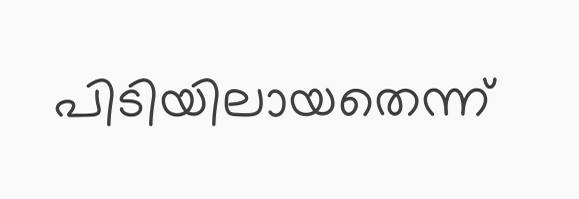പിടിയിലായതെന്ന്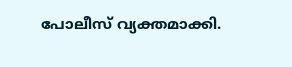പോലീസ് വ്യക്തമാക്കി.